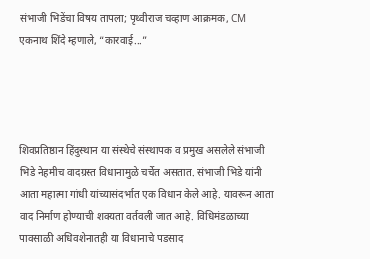संभाजी भिडेंचा विषय तापला; पृथ्वीराज चव्हाण आक्रमक, CM एकनाथ शिंदे म्हणाले, “कारवाई...”




शिवप्रतिष्ठान हिंदुस्थान या संस्थेचे संस्थापक व प्रमुख असलेले संभाजी भिडे नेहमीच वादग्रस्त विधानामुळे चर्चेत असतात. संभाजी भिडे यांनी आता महात्मा गांधी यांच्यासंदर्भात एक विधान केले आहे. यावरून आता वाद निर्माण होण्याची शक्यता वर्तवली जात आहे. विधिमंडळाच्या पावसाळी अधिवशेनातही या विधानाचे पडसाद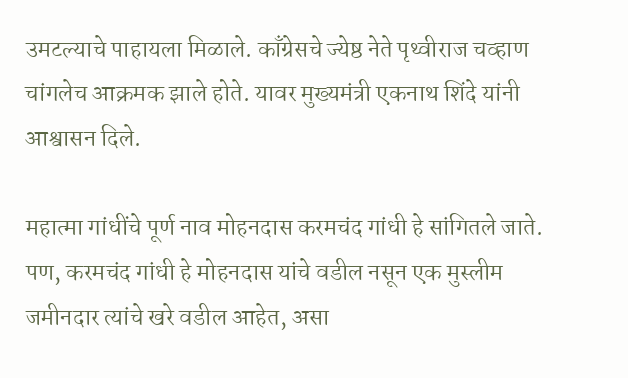उमटल्याचे पाहायला मिळाले. काँग्रेसचे ज्येष्ठ नेते पृथ्वीराज चव्हाण चांगलेच आक्रमक झाले होते. यावर मुख्यमंत्री एकनाथ शिंदे यांनी आश्वासन दिले.

महात्मा गांधींचे पूर्ण नाव मोहनदास करमचंद गांधी हे सांगितले जाते. पण, करमचंद गांधी हे मोहनदास यांचे वडील नसून एक मुस्लीम जमीनदार त्यांचे खरे वडील आहेत, असा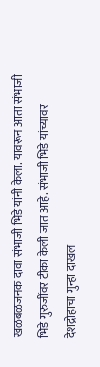खळबळजनक दावा संभाजी भिडे यांनी केला. यावरून आता संभाजी भिडे गुरुजींवर टीका केली जात आहे. संभाजी भिडे यांच्यावर देशद्रोहाचा गुन्हा दाखल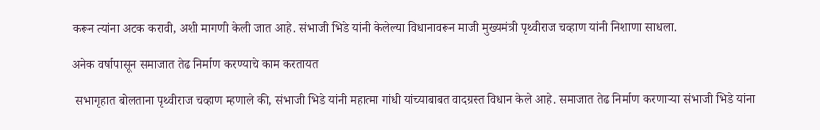करून त्यांना अटक करावी, अशी मागणी केली जात आहे. संभाजी भिडे यांनी केलेल्या विधानावरून माजी मुख्यमंत्री पृथ्वीराज चव्हाण यांनी निशाणा साधला.

अनेक वर्षापासून समाजात तेढ निर्माण करण्याचे काम करतायत

 सभागृहात बोलताना पृथ्वीराज चव्हाण म्हणाले की, संभाजी भिडे यांनी महात्मा गांधी यांच्याबाबत वादग्रस्त विधान केले आहे. समाजात तेढ निर्माण करणाऱ्या संभाजी भिडे यांना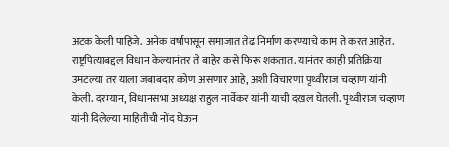अटक केली पाहिजे. अनेक वर्षापासून समाजात तेढ निर्माण करण्याचे काम ते करत आहेत. राष्ट्रपित्याबद्दल विधान केल्यानंतर ते बाहेर कसे फिरू शकतात. यानंतर काही प्रतिक्रिया उमटल्या तर याला जबाबदार कोण असणार आहे, अशी विचारणा पृथ्वीराज चव्हाण यांनी केली. दरम्यान, विधानसभा अध्यक्ष राहुल नार्वेकर यांनी याची दखल घेतली. पृथ्वीराज चव्हाण यांनी दिलेल्या माहितीची नोंद घेऊन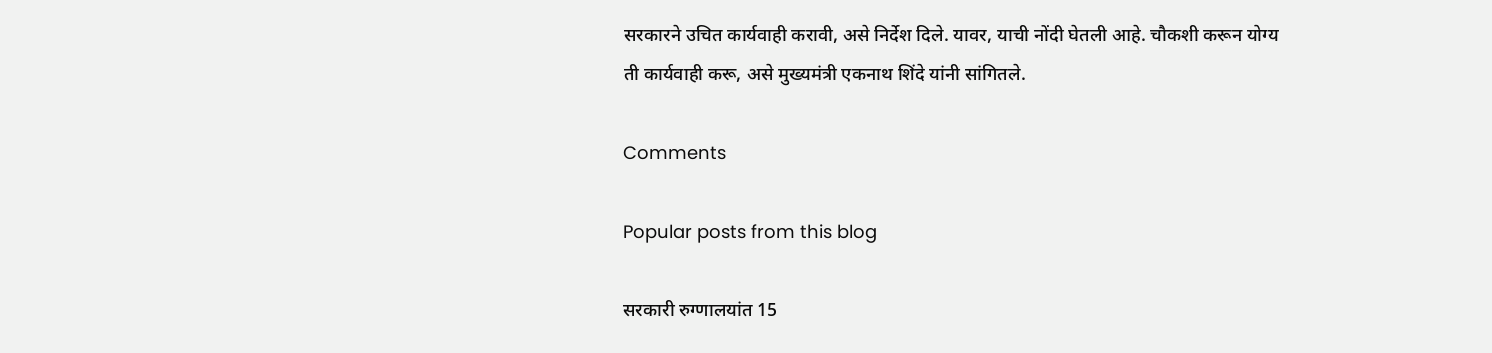सरकारने उचित कार्यवाही करावी, असे निर्देश दिले. यावर, याची नोंदी घेतली आहे. चौकशी करून योग्य ती कार्यवाही करू, असे मुख्यमंत्री एकनाथ शिंदे यांनी सांगितले.

Comments

Popular posts from this blog

सरकारी रुग्णालयांत 15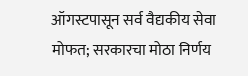ऑगस्टपासून सर्व वैद्यकीय सेवा मोफत; सरकारचा मोठा निर्णय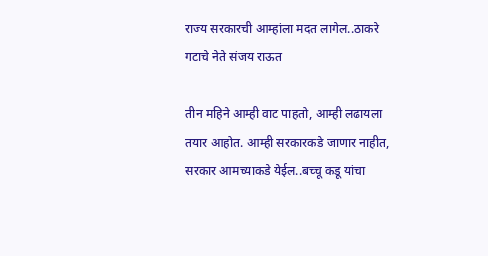राज्य सरकारची आम्हांला मदत लागेल..ठाकरे गटाचे नेते संजय राऊत

तीन महिने आम्ही वाट पाहतो, आम्ही लढायला तयार आहोत. आम्ही सरकारकडे जाणार नाहीत, सरकार आमच्याकडे येईल..बच्चू कडू यांचा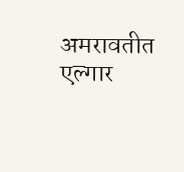अमरावतीत एल्गार